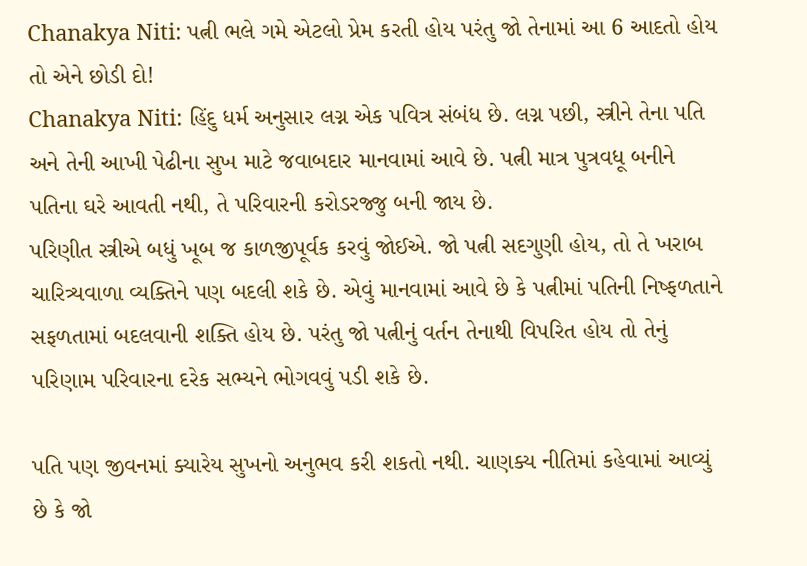Chanakya Niti: પત્ની ભલે ગમે એટલો પ્રેમ કરતી હોય પરંતુ જો તેનામાં આ 6 આદતો હોય તો એને છોડી દો!
Chanakya Niti: હિંદુ ધર્મ અનુસાર લગ્ન એક પવિત્ર સંબંધ છે. લગ્ન પછી, સ્ત્રીને તેના પતિ અને તેની આખી પેઢીના સુખ માટે જવાબદાર માનવામાં આવે છે. પત્ની માત્ર પુત્રવધૂ બનીને પતિના ઘરે આવતી નથી, તે પરિવારની કરોડરજ્જુ બની જાય છે.
પરિણીત સ્ત્રીએ બધું ખૂબ જ કાળજીપૂર્વક કરવું જોઈએ. જો પત્ની સદગુણી હોય, તો તે ખરાબ ચારિત્ર્યવાળા વ્યક્તિને પણ બદલી શકે છે. એવું માનવામાં આવે છે કે પત્નીમાં પતિની નિષ્ફળતાને સફળતામાં બદલવાની શક્તિ હોય છે. પરંતુ જો પત્નીનું વર્તન તેનાથી વિપરિત હોય તો તેનું પરિણામ પરિવારના દરેક સભ્યને ભોગવવું પડી શકે છે.

પતિ પણ જીવનમાં ક્યારેય સુખનો અનુભવ કરી શકતો નથી. ચાણક્ય નીતિમાં કહેવામાં આવ્યું છે કે જો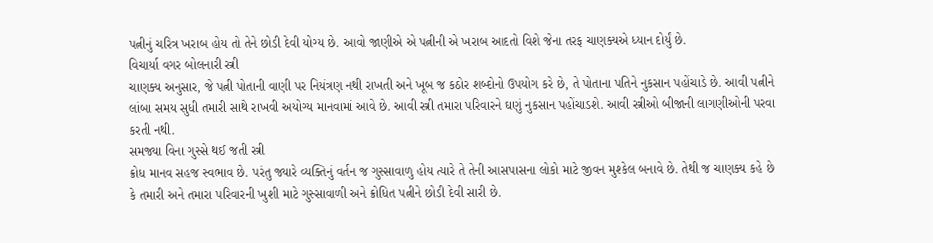પત્નીનું ચરિત્ર ખરાબ હોય તો તેને છોડી દેવી યોગ્ય છે. આવો જાણીએ એ પત્નીની એ ખરાબ આદતો વિશે જેના તરફ ચાણક્યએ ધ્યાન દોર્યું છે.
વિચાર્યા વગર બોલનારી સ્ત્રી
ચાણક્ય અનુસાર, જે પત્ની પોતાની વાણી પર નિયંત્રણ નથી રાખતી અને ખૂબ જ કઠોર શબ્દોનો ઉપયોગ કરે છે, તે પોતાના પતિને નુકસાન પહોંચાડે છે. આવી પત્નીને લાંબા સમય સુધી તમારી સાથે રાખવી અયોગ્ય માનવામાં આવે છે. આવી સ્ત્રી તમારા પરિવારને ઘણું નુકસાન પહોંચાડશે. આવી સ્ત્રીઓ બીજાની લાગણીઓની પરવા કરતી નથી.
સમજ્યા વિના ગુસ્સે થઈ જતી સ્ત્રી
ક્રોધ માનવ સહજ સ્વભાવ છે. પરંતુ જ્યારે વ્યક્તિનું વર્તન જ ગુસ્સાવાળુ હોય ત્યારે તે તેની આસપાસના લોકો માટે જીવન મુશ્કેલ બનાવે છે. તેથી જ ચાણક્ય કહે છે કે તમારી અને તમારા પરિવારની ખુશી માટે ગુસ્સાવાળી અને ક્રોધિત પત્નીને છોડી દેવી સારી છે.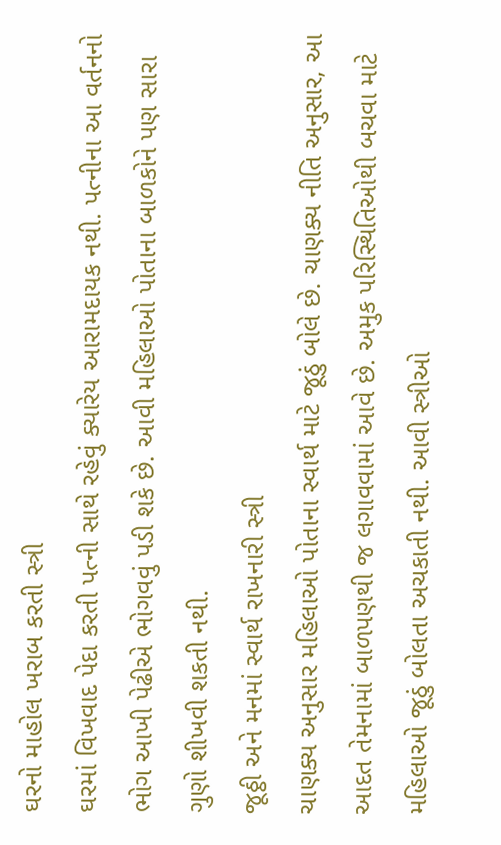ઘરનો માહોલ ખરાબ કરતી સ્ત્રી
ઘરમાં વિખવાદ પેદા કરતી પત્ની સાથે રહેવું ક્યારેય આરામદાયક નથી. પત્નીના આ વર્તનનો ભોગ આખી પેઢીએ ભોગવવું પડી શકે છે. આવી મહિલાઓ પોતાના બાળકોને પણ સારા ગુણો શીખવી શકતી નથી.
જૂઠ્ઠી અને મનમાં સ્વાર્થ રાખનારી સ્ત્રી
ચાણક્ય અનુસાર મહિલાઓ પોતાના સ્વાર્થ માટે જૂઠું બોલે છે. ચાણક્ય નીતિ અનુસાર, આ આદત તેમનામાં બાળપણથી જ લગાવવામાં આવે છે. અમુક પરિસ્થિતિઓથી બચવા માટે મહિલાઓ જૂઠું બોલતા અચકાતી નથી. આવી સ્ત્રીઓ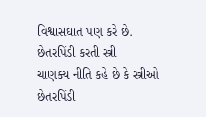વિશ્વાસઘાત પણ કરે છે.
છેતરપિંડી કરતી સ્ત્રી
ચાણક્ય નીતિ કહે છે કે સ્ત્રીઓ છેતરપિંડી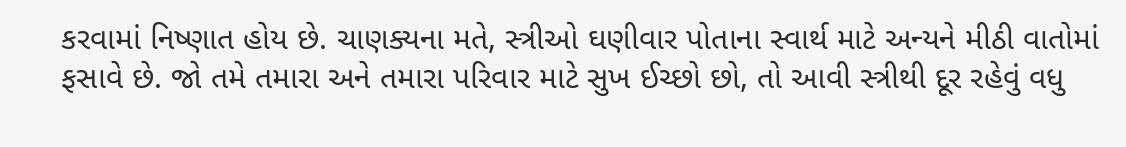કરવામાં નિષ્ણાત હોય છે. ચાણક્યના મતે, સ્ત્રીઓ ઘણીવાર પોતાના સ્વાર્થ માટે અન્યને મીઠી વાતોમાં ફસાવે છે. જો તમે તમારા અને તમારા પરિવાર માટે સુખ ઈચ્છો છો, તો આવી સ્ત્રીથી દૂર રહેવું વધુ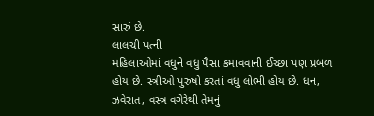સારું છે.
લાલચી પત્ની
મહિલાઓમાં વધુને વધુ પૈસા કમાવવાની ઈચ્છા પણ પ્રબળ હોય છે. સ્ત્રીઓ પુરુષો કરતાં વધુ લોભી હોય છે. ધન, ઝવેરાત, વસ્ત્ર વગેરેથી તેમનું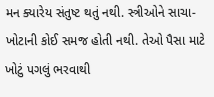મન ક્યારેય સંતુષ્ટ થતું નથી. સ્ત્રીઓને સાચા-ખોટાની કોઈ સમજ હોતી નથી. તેઓ પૈસા માટે ખોટું પગલું ભરવાથી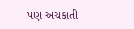પણ અચકાતી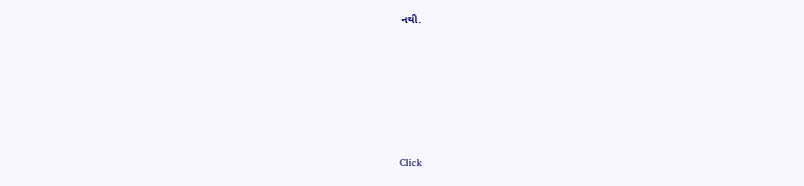નથી.












Click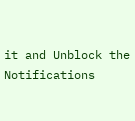it and Unblock the Notifications